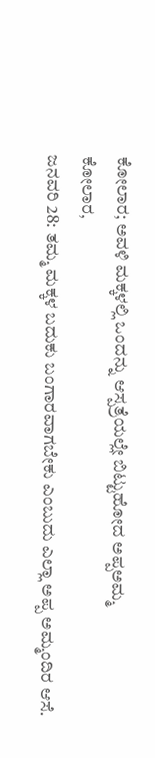ಕೋಲಾರ; ಅವಳಿ ಮಕ್ಕಳಲ್ಲಿ ಒಂದನ್ನು ಆಸ್ಪತ್ರೆಯಲ್ಲೇ ಬಿಟ್ಟುಹೋದ ಅಪ್ಪಅಮ್ಮ
ಕೋಲಾರ,
ಜನವರಿ 28: ತಮ್ಮ ಮಕ್ಕಳ ಬದುಕು ಬಂಗಾರವಾಗಬೇಕು ಎಂಬುದು ಎಲ್ಲಾ ಅಪ್ಪ ಅಮ್ಮಂದಿರ ಆಸೆ.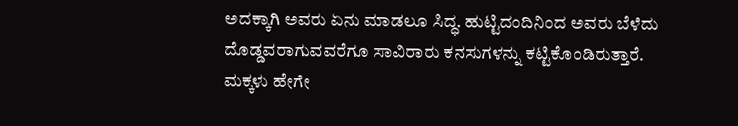ಅದಕ್ಕಾಗಿ ಅವರು ಏನು ಮಾಡಲೂ ಸಿದ್ಧ. ಹುಟ್ಟಿದಂದಿನಿಂದ ಅವರು ಬೆಳೆದು ದೊಡ್ಡವರಾಗುವವರೆಗೂ ಸಾವಿರಾರು ಕನಸುಗಳನ್ನು ಕಟ್ಟಿಕೊಂಡಿರುತ್ತಾರೆ. ಮಕ್ಕಳು ಹೇಗೇ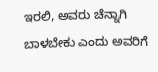ಇರಲಿ, ಅವರು ಚೆನ್ನಾಗಿ ಬಾಳಬೇಕು ಎಂದು ಅವರಿಗೆ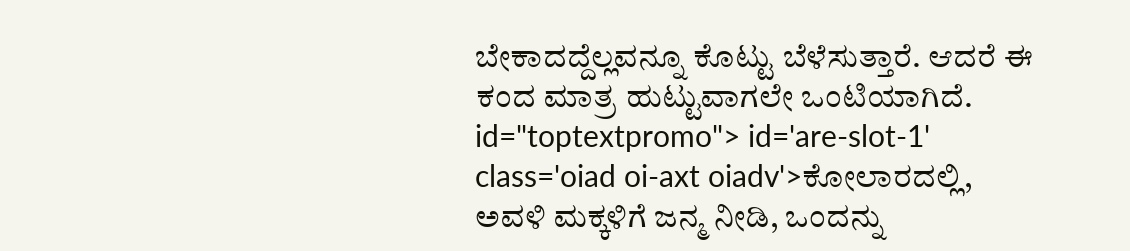ಬೇಕಾದದ್ದೆಲ್ಲವನ್ನೂ ಕೊಟ್ಟು ಬೆಳೆಸುತ್ತಾರೆ. ಆದರೆ ಈ ಕಂದ ಮಾತ್ರ ಹುಟ್ಟುವಾಗಲೇ ಒಂಟಿಯಾಗಿದೆ. id="toptextpromo"> id='are-slot-1' class='oiad oi-axt oiadv'>ಕೋಲಾರದಲ್ಲಿ,
ಅವಳಿ ಮಕ್ಕಳಿಗೆ ಜನ್ಮ ನೀಡಿ, ಒಂದನ್ನು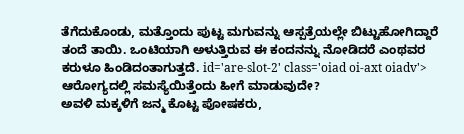ತೆಗೆದುಕೊಂಡು, ಮತ್ತೊಂದು ಪುಟ್ಟ ಮಗುವನ್ನು ಆಸ್ಪತ್ರೆಯಲ್ಲೇ ಬಿಟ್ಟುಹೋಗಿದ್ದಾರೆ ತಂದೆ ತಾಯಿ. ಒಂಟಿಯಾಗಿ ಅಳುತ್ತಿರುವ ಈ ಕಂದನನ್ನು ನೋಡಿದರೆ ಎಂಥವರ ಕರುಳೂ ಹಿಂಡಿದಂತಾಗುತ್ತದೆ. id='are-slot-2' class='oiad oi-axt oiadv'>
ಆರೋಗ್ಯದಲ್ಲಿ ಸಮಸ್ಯೆಯಿತ್ತೆಂದು ಹೀಗೆ ಮಾಡುವುದೇ?
ಅವಳಿ ಮಕ್ಕಳಿಗೆ ಜನ್ಮ ಕೊಟ್ಟ ಪೋಷಕರು,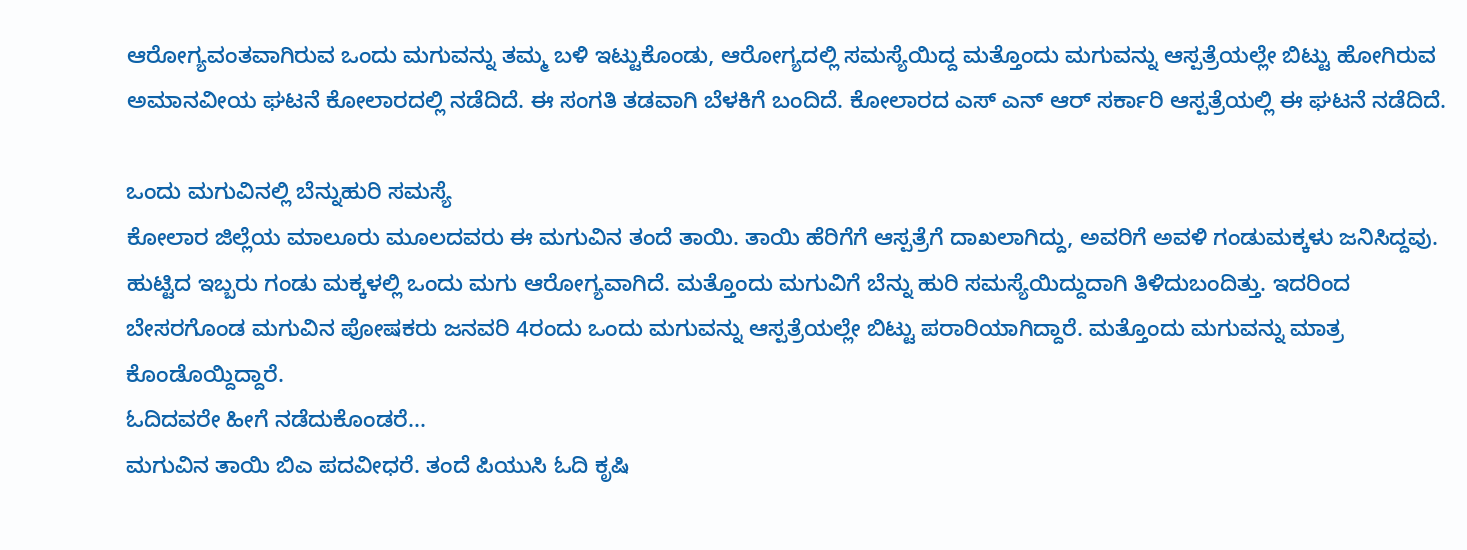ಆರೋಗ್ಯವಂತವಾಗಿರುವ ಒಂದು ಮಗುವನ್ನು ತಮ್ಮ ಬಳಿ ಇಟ್ಟುಕೊಂಡು, ಆರೋಗ್ಯದಲ್ಲಿ ಸಮಸ್ಯೆಯಿದ್ದ ಮತ್ತೊಂದು ಮಗುವನ್ನು ಆಸ್ಪತ್ರೆಯಲ್ಲೇ ಬಿಟ್ಟು ಹೋಗಿರುವ ಅಮಾನವೀಯ ಘಟನೆ ಕೋಲಾರದಲ್ಲಿ ನಡೆದಿದೆ. ಈ ಸಂಗತಿ ತಡವಾಗಿ ಬೆಳಕಿಗೆ ಬಂದಿದೆ. ಕೋಲಾರದ ಎಸ್ ಎನ್ ಆರ್ ಸರ್ಕಾರಿ ಆಸ್ಪತ್ರೆಯಲ್ಲಿ ಈ ಘಟನೆ ನಡೆದಿದೆ.

ಒಂದು ಮಗುವಿನಲ್ಲಿ ಬೆನ್ನುಹುರಿ ಸಮಸ್ಯೆ
ಕೋಲಾರ ಜಿಲ್ಲೆಯ ಮಾಲೂರು ಮೂಲದವರು ಈ ಮಗುವಿನ ತಂದೆ ತಾಯಿ. ತಾಯಿ ಹೆರಿಗೆಗೆ ಆಸ್ಪತ್ರೆಗೆ ದಾಖಲಾಗಿದ್ದು, ಅವರಿಗೆ ಅವಳಿ ಗಂಡುಮಕ್ಕಳು ಜನಿಸಿದ್ದವು.
ಹುಟ್ಟಿದ ಇಬ್ಬರು ಗಂಡು ಮಕ್ಕಳಲ್ಲಿ ಒಂದು ಮಗು ಆರೋಗ್ಯವಾಗಿದೆ. ಮತ್ತೊಂದು ಮಗುವಿಗೆ ಬೆನ್ನು ಹುರಿ ಸಮಸ್ಯೆಯಿದ್ದುದಾಗಿ ತಿಳಿದುಬಂದಿತ್ತು. ಇದರಿಂದ ಬೇಸರಗೊಂಡ ಮಗುವಿನ ಪೋಷಕರು ಜನವರಿ 4ರಂದು ಒಂದು ಮಗುವನ್ನು ಆಸ್ಪತ್ರೆಯಲ್ಲೇ ಬಿಟ್ಟು ಪರಾರಿಯಾಗಿದ್ದಾರೆ. ಮತ್ತೊಂದು ಮಗುವನ್ನು ಮಾತ್ರ ಕೊಂಡೊಯ್ದಿದ್ದಾರೆ.
ಓದಿದವರೇ ಹೀಗೆ ನಡೆದುಕೊಂಡರೆ...
ಮಗುವಿನ ತಾಯಿ ಬಿಎ ಪದವೀಧರೆ. ತಂದೆ ಪಿಯುಸಿ ಓದಿ ಕೃಷಿ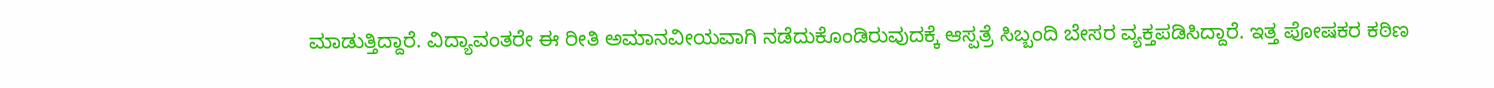ಮಾಡುತ್ತಿದ್ದಾರೆ. ವಿದ್ಯಾವಂತರೇ ಈ ರೀತಿ ಅಮಾನವೀಯವಾಗಿ ನಡೆದುಕೊಂಡಿರುವುದಕ್ಕೆ ಆಸ್ಪತ್ರೆ ಸಿಬ್ಬಂದಿ ಬೇಸರ ವ್ಯಕ್ತಪಡಿಸಿದ್ದಾರೆ. ಇತ್ತ ಪೋಷಕರ ಕಠಿಣ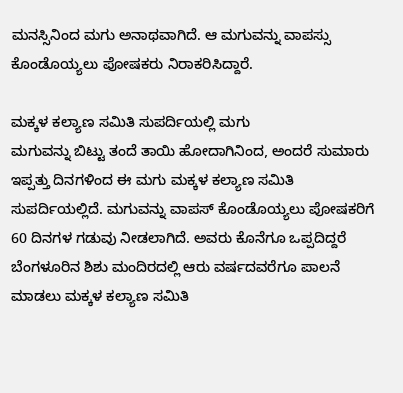ಮನಸ್ಸಿನಿಂದ ಮಗು ಅನಾಥವಾಗಿದೆ. ಆ ಮಗುವನ್ನು ವಾಪಸ್ಸು ಕೊಂಡೊಯ್ಯಲು ಪೋಷಕರು ನಿರಾಕರಿಸಿದ್ದಾರೆ.

ಮಕ್ಕಳ ಕಲ್ಯಾಣ ಸಮಿತಿ ಸುಪರ್ದಿಯಲ್ಲಿ ಮಗು
ಮಗುವನ್ನು ಬಿಟ್ಟು ತಂದೆ ತಾಯಿ ಹೋದಾಗಿನಿಂದ, ಅಂದರೆ ಸುಮಾರು ಇಪ್ಪತ್ತು ದಿನಗಳಿಂದ ಈ ಮಗು ಮಕ್ಕಳ ಕಲ್ಯಾಣ ಸಮಿತಿ ಸುಪರ್ದಿಯಲ್ಲಿದೆ. ಮಗುವನ್ನು ವಾಪಸ್ ಕೊಂಡೊಯ್ಯಲು ಪೋಷಕರಿಗೆ 60 ದಿನಗಳ ಗಡುವು ನೀಡಲಾಗಿದೆ. ಅವರು ಕೊನೆಗೂ ಒಪ್ಪದಿದ್ದರೆ ಬೆಂಗಳೂರಿನ ಶಿಶು ಮಂದಿರದಲ್ಲಿ ಆರು ವರ್ಷದವರೆಗೂ ಪಾಲನೆ ಮಾಡಲು ಮಕ್ಕಳ ಕಲ್ಯಾಣ ಸಮಿತಿ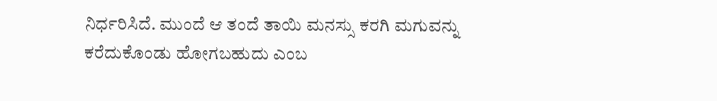ನಿರ್ಧರಿಸಿದೆ. ಮುಂದೆ ಆ ತಂದೆ ತಾಯಿ ಮನಸ್ಸು ಕರಗಿ ಮಗುವನ್ನು ಕರೆದುಕೊಂಡು ಹೋಗಬಹುದು ಎಂಬ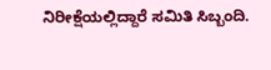ನಿರೀಕ್ಷೆಯಲ್ಲಿದ್ದಾರೆ ಸಮಿತಿ ಸಿಬ್ಬಂದಿ.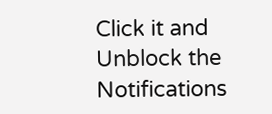Click it and Unblock the Notifications